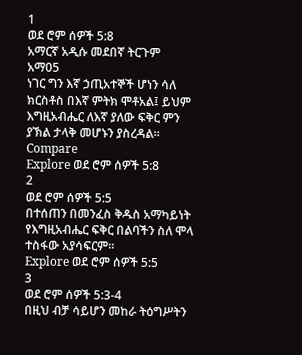1
ወደ ሮም ሰዎች 5:8
አማርኛ አዲሱ መደበኛ ትርጉም
አማ05
ነገር ግን እኛ ኃጢአተኞች ሆነን ሳለ ክርስቶስ በእኛ ምትክ ሞቶአል፤ ይህም እግዚአብሔር ለእኛ ያለው ፍቅር ምን ያኽል ታላቅ መሆኑን ያስረዳል።
Compare
Explore ወደ ሮም ሰዎች 5:8
2
ወደ ሮም ሰዎች 5:5
በተሰጠን በመንፈስ ቅዱስ አማካይነት የእግዚአብሔር ፍቅር በልባችን ስለ ሞላ ተስፋው አያሳፍርም።
Explore ወደ ሮም ሰዎች 5:5
3
ወደ ሮም ሰዎች 5:3-4
በዚህ ብቻ ሳይሆን መከራ ትዕግሥትን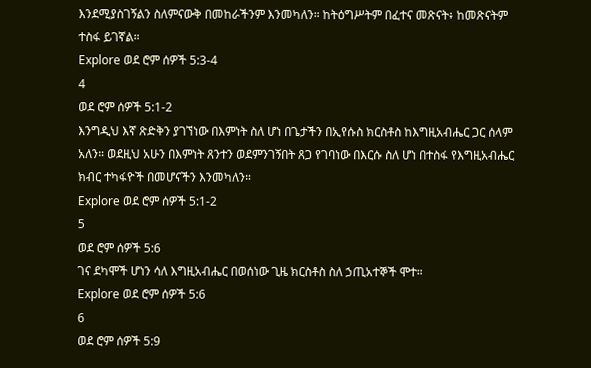እንደሚያስገኝልን ስለምናውቅ በመከራችንም እንመካለን። ከትዕግሥትም በፈተና መጽናት፥ ከመጽናትም ተስፋ ይገኛል።
Explore ወደ ሮም ሰዎች 5:3-4
4
ወደ ሮም ሰዎች 5:1-2
እንግዲህ እኛ ጽድቅን ያገኘነው በእምነት ስለ ሆነ በጌታችን በኢየሱስ ክርስቶስ ከእግዚአብሔር ጋር ሰላም አለን። ወደዚህ አሁን በእምነት ጸንተን ወደምንገኝበት ጸጋ የገባነው በእርሱ ስለ ሆነ በተስፋ የእግዚአብሔር ክብር ተካፋዮች በመሆናችን እንመካለን።
Explore ወደ ሮም ሰዎች 5:1-2
5
ወደ ሮም ሰዎች 5:6
ገና ደካሞች ሆነን ሳለ እግዚአብሔር በወሰነው ጊዜ ክርስቶስ ስለ ኃጢአተኞች ሞተ።
Explore ወደ ሮም ሰዎች 5:6
6
ወደ ሮም ሰዎች 5:9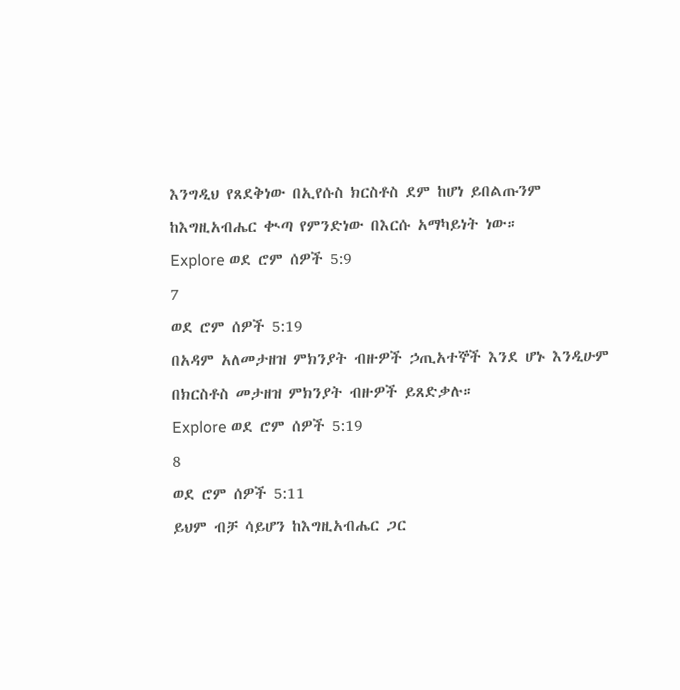እንግዲህ የጸደቅነው በኢየሱስ ክርስቶስ ደም ከሆነ ይበልጡንም ከእግዚአብሔር ቊጣ የምንድነው በእርሱ አማካይነት ነው።
Explore ወደ ሮም ሰዎች 5:9
7
ወደ ሮም ሰዎች 5:19
በአዳም አለመታዘዝ ምክንያት ብዙዎች ኃጢአተኞች እንደ ሆኑ እንዲሁም በክርስቶስ መታዘዝ ምክንያት ብዙዎች ይጸድቃሉ።
Explore ወደ ሮም ሰዎች 5:19
8
ወደ ሮም ሰዎች 5:11
ይህም ብቻ ሳይሆን ከእግዚአብሔር ጋር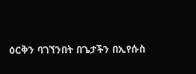ዕርቅን ባገኘንበት በጌታችን በኢየሱስ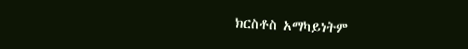ክርስቶስ አማካይነትም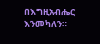በእግዚአብሔር እንመካለን።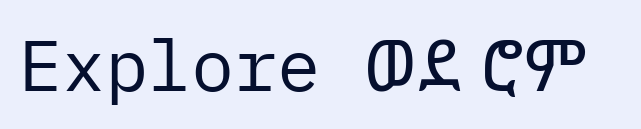Explore ወደ ሮም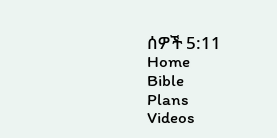ሰዎች 5:11
Home
Bible
Plans
Videos